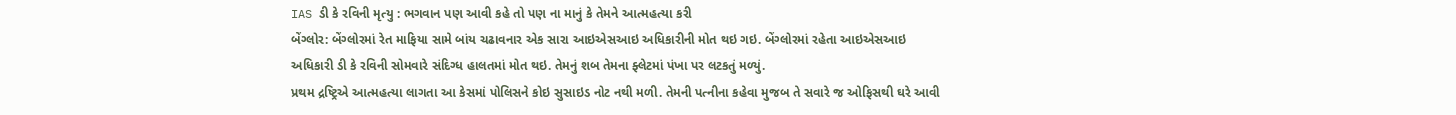IAS ડી કે રવિની મૃત્યુ : ભગવાન પણ આવી કહે તો પણ ના માનું કે તેમને આત્મહત્યા કરી
બેંગ્લોર: બેંગ્લોરમાં રેત માફિયા સામે બાંય ચઢાવનાર એક સારા આઇએસઆઇ અધિકારીની મોત થઇ ગઇ. બેંગ્લોરમાં રહેતા આઇએસઆઇ અધિકારી ડી કે રવિની સોમવારે સંદિગ્ધ હાલતમાં મોત થઇ. તેમનું શબ તેમના ફ્લેટમાં પંખા પર લટકતું મળ્યું.
પ્રથમ દ્રષ્ટ્રિએ આત્મહત્યા લાગતા આ કેસમાં પોલિસને કોઇ સુસાઇડ નોટ નથી મળી. તેમની પત્નીના કહેવા મુજબ તે સવારે જ ઓફિસથી ઘરે આવી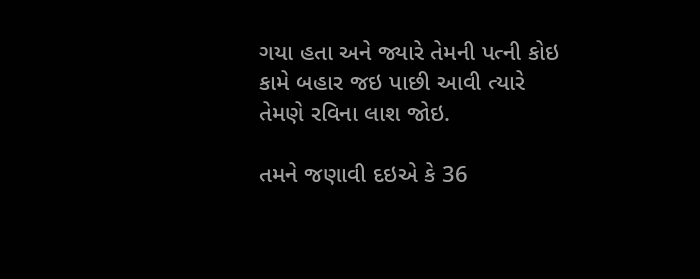ગયા હતા અને જ્યારે તેમની પત્ની કોઇ કામે બહાર જઇ પાછી આવી ત્યારે તેમણે રવિના લાશ જોઇ.

તમને જણાવી દઇએ કે 36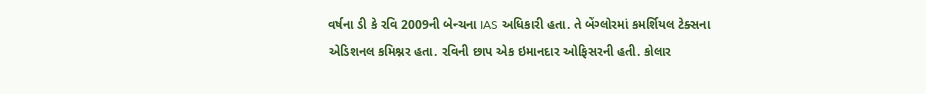વર્ષના ડી કે રવિ 2009ની બેન્ચના IAS અધિકારી હતા. તે બેંગ્લોરમાં કમર્શિયલ ટેક્સના એડિશનલ કમિશ્નર હતા. રવિની છાપ એક ઇમાનદાર ઓફિસરની હતી. કોલાર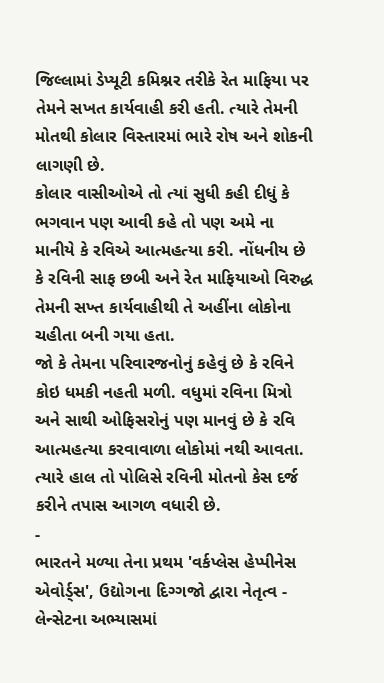જિલ્લામાં ડેપ્યૂટી કમિશ્નર તરીકે રેત માફિયા પર તેમને સખત કાર્યવાહી કરી હતી. ત્યારે તેમની મોતથી કોલાર વિસ્તારમાં ભારે રોષ અને શોકની લાગણી છે.
કોલાર વાસીઓએ તો ત્યાં સુધી કહી દીધું કે ભગવાન પણ આવી કહે તો પણ અમે ના માનીયે કે રવિએ આત્મહત્યા કરી. નોંધનીય છે કે રવિની સાફ છબી અને રેત માફિયાઓ વિરુદ્ધ તેમની સખ્ત કાર્યવાહીથી તે અહીંના લોકોના ચહીતા બની ગયા હતા.
જો કે તેમના પરિવારજનોનું કહેવું છે કે રવિને કોઇ ધમકી નહતી મળી. વધુમાં રવિના મિત્રો અને સાથી ઓફિસરોનું પણ માનવું છે કે રવિ આત્મહત્યા કરવાવાળા લોકોમાં નથી આવતા. ત્યારે હાલ તો પોલિસે રવિની મોતનો કેસ દર્જ કરીને તપાસ આગળ વધારી છે.
-
ભારતને મળ્યા તેના પ્રથમ 'વર્કપ્લેસ હેપ્પીનેસ એવોર્ડ્સ', ઉદ્યોગના દિગ્ગજો દ્વારા નેતૃત્વ -
લેન્સેટના અભ્યાસમાં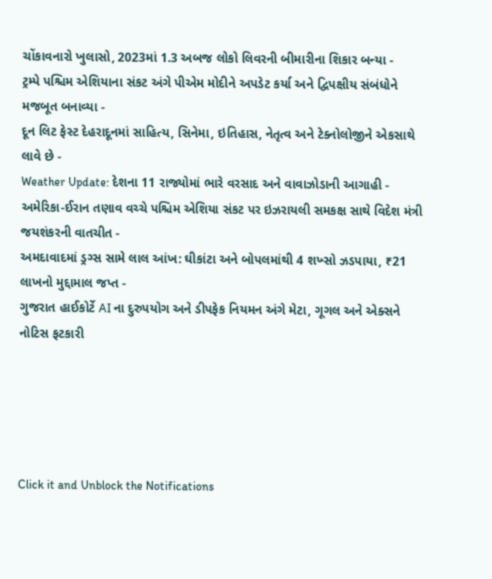ચોંકાવનારો ખુલાસો, 2023માં 1.3 અબજ લોકો લિવરની બીમારીના શિકાર બન્યા -
ટ્રમ્પે પશ્ચિમ એશિયાના સંકટ અંગે પીએમ મોદીને અપડેટ કર્યા અને દ્વિપક્ષીય સંબંધોને મજબૂત બનાવ્યા -
દૂન લિટ ફેસ્ટ દેહરાદૂનમાં સાહિત્ય, સિનેમા, ઇતિહાસ, નેતૃત્વ અને ટેક્નોલોજીને એકસાથે લાવે છે -
Weather Update: દેશના 11 રાજ્યોમાં ભારે વરસાદ અને વાવાઝોડાની આગાહી -
અમેરિકા-ઈરાન તણાવ વચ્ચે પશ્ચિમ એશિયા સંકટ પર ઇઝરાયલી સમકક્ષ સાથે વિદેશ મંત્રી જયશંકરની વાતચીત -
અમદાવાદમાં ડ્રગ્સ સામે લાલ આંખ: ઘીકાંટા અને બોપલમાંથી 4 શખ્સો ઝડપાયા, ₹21 લાખનો મુદ્દામાલ જપ્ત -
ગુજરાત હાઈકોર્ટે AI ના દુરુપયોગ અને ડીપફેક નિયમન અંગે મેટા, ગૂગલ અને એક્સને નોટિસ ફટકારી





Click it and Unblock the Notifications